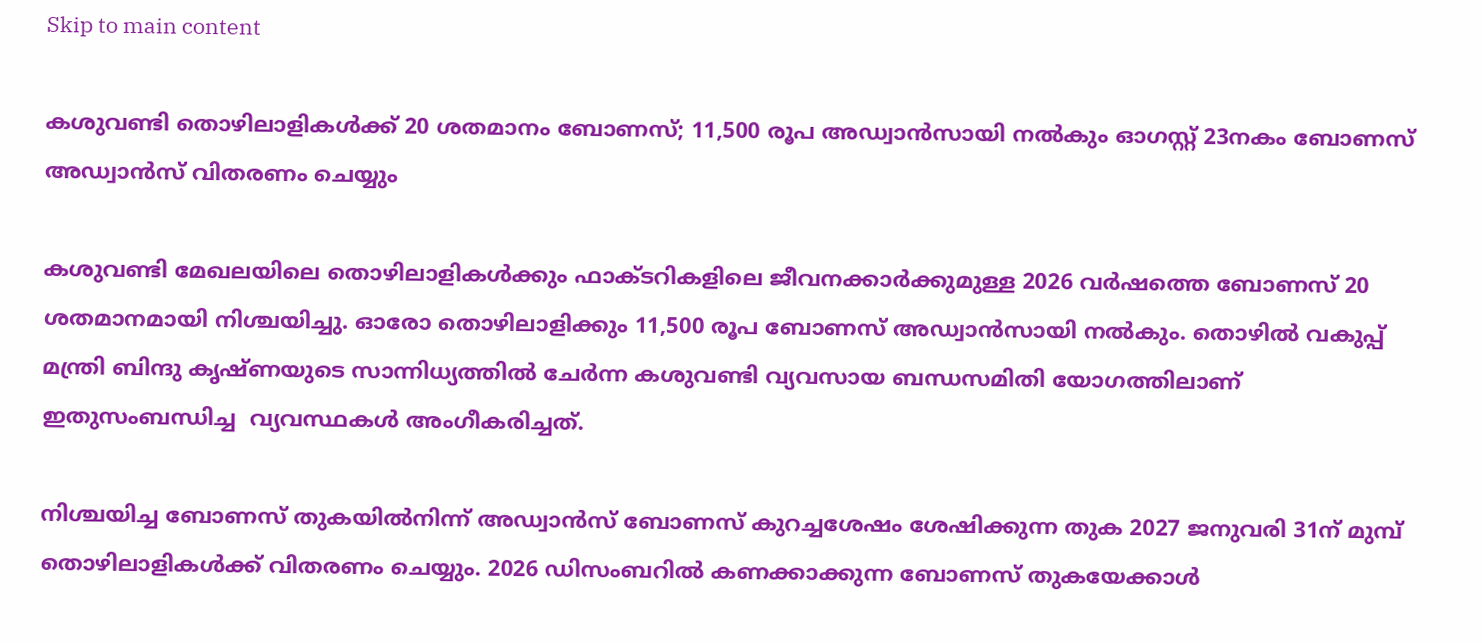Skip to main content

കശുവണ്ടി തൊഴിലാളികൾക്ക് 20 ശതമാനം ബോണസ്; 11,500 രൂപ അഡ്വാൻസായി നൽകും ഓഗസ്റ്റ് 23നകം ബോണസ് അഡ്വാൻസ് വിതരണം ചെയ്യും

കശുവണ്ടി മേഖലയിലെ തൊഴിലാളികൾക്കും ഫാക്ടറികളിലെ ജീവനക്കാർക്കുമുള്ള 2026 വർഷത്തെ ബോണസ് 20 ശതമാനമായി നിശ്ചയിച്ചു. ഓരോ തൊഴിലാളിക്കും 11,500 രൂപ ബോണസ് അഡ്വാൻസായി നൽകും. തൊഴിൽ വകുപ്പ് മന്ത്രി ബിന്ദു കൃഷ്ണയുടെ സാന്നിധ്യത്തിൽ ചേർന്ന കശുവണ്ടി വ്യവസായ ബന്ധസമിതി യോഗത്തിലാണ് ഇതുസംബന്ധിച്ച  വ്യവസ്ഥകൾ അംഗീകരിച്ചത്.

നിശ്ചയിച്ച ബോണസ് തുകയിൽനിന്ന് അഡ്വാൻസ് ബോണസ് കുറച്ചശേഷം ശേഷിക്കുന്ന തുക 2027 ജനുവരി 31ന് മുമ്പ് തൊഴിലാളികൾക്ക് വിതരണം ചെയ്യും. 2026 ഡിസംബറിൽ കണക്കാക്കുന്ന ബോണസ് തുകയേക്കാൾ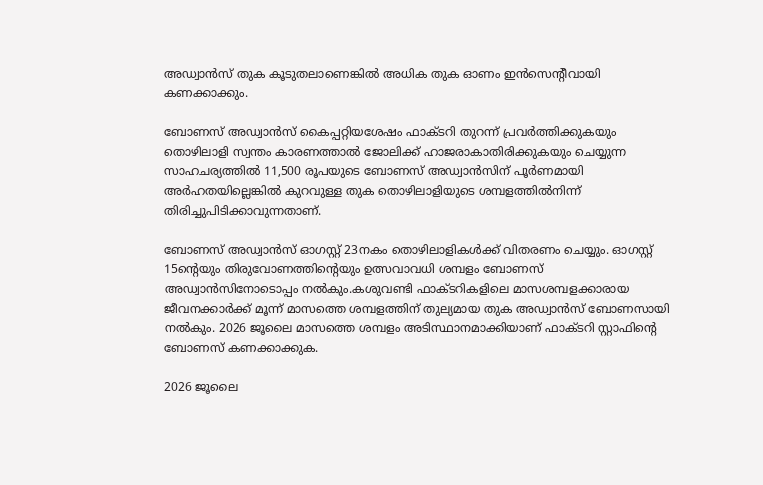അഡ്വാൻസ് തുക കൂടുതലാണെങ്കിൽ അധിക തുക ഓണം ഇൻസെന്റീവായി കണക്കാക്കും.

ബോണസ് അഡ്വാൻസ് കൈപ്പറ്റിയശേഷം ഫാക്ടറി തുറന്ന് പ്രവർത്തിക്കുകയും തൊഴിലാളി സ്വന്തം കാരണത്താൽ ജോലിക്ക് ഹാജരാകാതിരിക്കുകയും ചെയ്യുന്ന സാഹചര്യത്തിൽ 11,500 രൂപയുടെ ബോണസ് അഡ്വാൻസിന് പൂർണമായി അർഹതയില്ലെങ്കിൽ കുറവുള്ള തുക തൊഴിലാളിയുടെ ശമ്പളത്തിൽനിന്ന് തിരിച്ചുപിടിക്കാവുന്നതാണ്.

ബോണസ് അഡ്വാൻസ് ഓഗസ്റ്റ് 23നകം തൊഴിലാളികൾക്ക് വിതരണം ചെയ്യും. ഓഗസ്റ്റ് 15ന്റെയും തിരുവോണത്തിന്റെയും ഉത്സവാവധി ശമ്പളം ബോണസ് അഡ്വാൻസിനോടൊപ്പം നൽകും.കശുവണ്ടി ഫാക്ടറികളിലെ മാസശമ്പളക്കാരായ ജീവനക്കാർക്ക് മൂന്ന് മാസത്തെ ശമ്പളത്തിന് തുല്യമായ തുക അഡ്വാൻസ് ബോണസായി നൽകും. 2026 ജൂലൈ മാസത്തെ ശമ്പളം അടിസ്ഥാനമാക്കിയാണ് ഫാക്ടറി സ്റ്റാഫിന്റെ ബോണസ് കണക്കാക്കുക.

2026 ജൂലൈ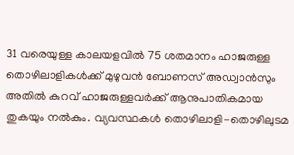31 വരെയുള്ള കാലയളവിൽ 75 ശതമാനം ഹാജരുള്ള തൊഴിലാളികൾക്ക് മുഴുവൻ ബോണസ് അഡ്വാൻസും അതിൽ കുറവ് ഹാജരുള്ളവർക്ക് ആനുപാതികമായ തുകയും നൽകും. വ്യവസ്ഥകൾ തൊഴിലാളി-തൊഴിലുടമ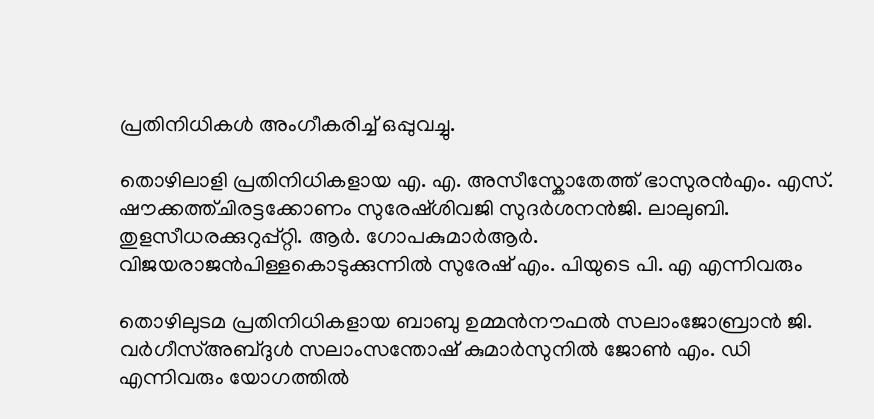പ്രതിനിധികൾ അംഗീകരിച്ച് ഒപ്പുവച്ചു.

തൊഴിലാളി പ്രതിനിധികളായ എ. എ. അസീസ്കോതേത്ത് ഭാസുരൻഎം. എസ്. ഷൗക്കത്ത്ചിരട്ടക്കോണം സുരേഷ്ശിവജി സുദർശനൻജി. ലാലുബി. തുളസീധരക്കുറുപ്പ്റ്റി. ആർ. ഗോപകുമാർആർ. വിജയരാജൻപിള്ളകൊടുക്കുന്നിൽ സുരേഷ് എം. പിയുടെ പി. എ എന്നിവരും

തൊഴിലുടമ പ്രതിനിധികളായ ബാബു ഉമ്മൻനൗഫൽ സലാംജോബ്രാൻ ജി. വർഗീസ്അബ്ദുൾ സലാംസന്തോഷ് കുമാർസുനിൽ ജോൺ എം. ഡി  എന്നിവരും യോഗത്തിൽ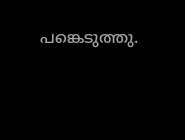പങ്കെടുത്തു.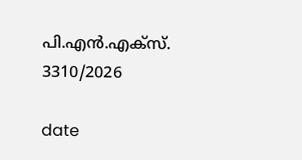പി.എൻ.എക്‌സ്. 3310/2026

date